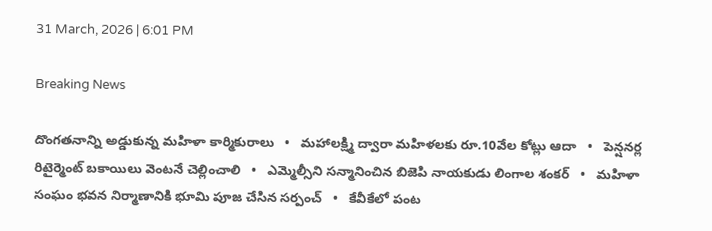31 March, 2026 | 6:01 PM

Breaking News

దొంగతనాన్ని అడ్డుకున్న మహిళా కార్మికురాలు   •   మహాలక్ష్మి ద్వారా మహిళలకు రూ.10వేల కోట్లు ఆదా   •   పెన్షనర్ల రిటైర్మెంట్ బకాయిలు వెంటనే చెల్లించాలి   •   ఎమ్మెల్సీని సన్మానించిన బిజెపి నాయకుడు లింగాల శంకర్   •   మహిళా సంఘం భవన నిర్మాణానికి భూమి పూజ చేసిన సర్పంచ్   •   కేవీకేలో పంట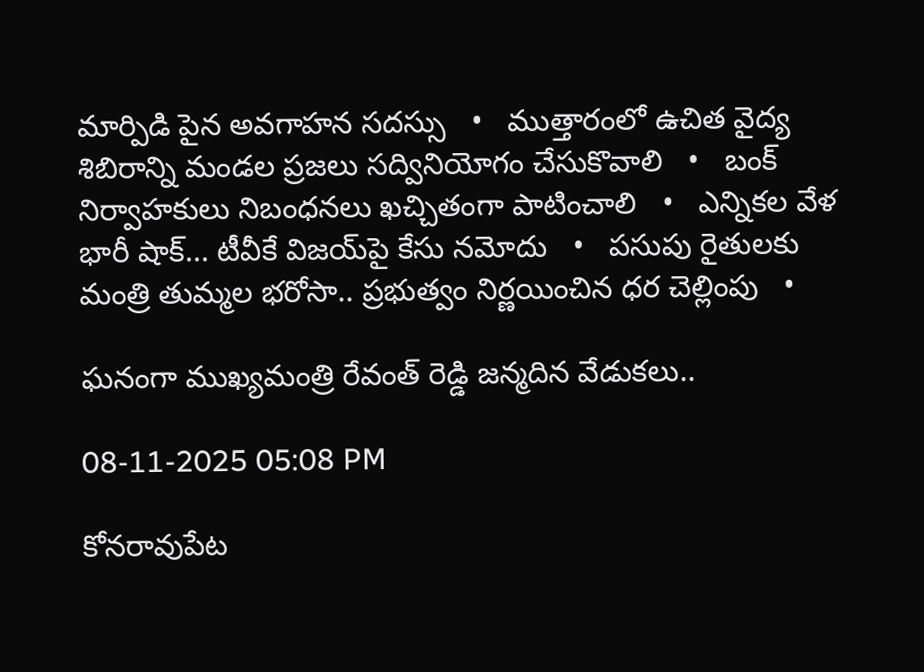మార్పిడి పైన అవగాహన సదస్సు   •   ముత్తారంలో ఉచిత వైద్య శిబిరాన్ని మండల ప్రజలు సద్వినియోగం చేసుకొవాలి   •   బంక్ నిర్వాహకులు నిబంధనలు ఖచ్చితంగా పాటించాలి   •   ఎన్నికల వేళ భారీ షాక్... టీవీకే విజయ్‌పై కేసు నమోదు   •   పసుపు రైతులకు మంత్రి తుమ్మల భరోసా.. ప్రభుత్వం నిర్ణయించిన ధర చెల్లింపు   •

ఘనంగా ముఖ్యమంత్రి రేవంత్ రెడ్డి జన్మదిన వేడుకలు..

08-11-2025 05:08 PM

కోనరావుపేట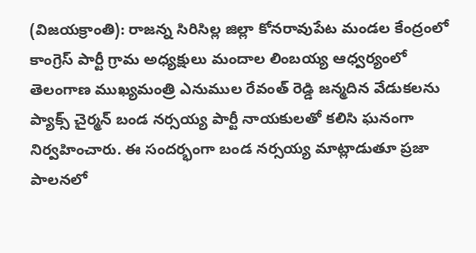(విజయక్రాంతి): రాజన్న సిరిసిల్ల జిల్లా కోనరావుపేట మండల కేంద్రంలో కాంగ్రెస్ పార్టీ గ్రామ అధ్యక్షులు మందాల లింబయ్య ఆధ్వర్యంలో తెలంగాణ ముఖ్యమంత్రి ఎనుముల రేవంత్ రెడ్డి జన్మదిన వేడుకలను ప్యాక్స్ చైర్మన్ బండ నర్సయ్య పార్టీ నాయకులతో కలిసి ఘనంగా నిర్వహించారు. ఈ సందర్భంగా బండ నర్సయ్య మాట్లాడుతూ ప్రజా పాలనలో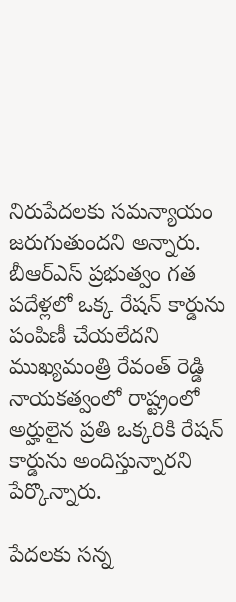నిరుపేదలకు సమన్యాయం జరుగుతుందని అన్నారు. బీఆర్ఎస్ ప్రభుత్వం గత పదేళ్లలో ఒక్క రేషన్ కార్డును పంపిణీ చేయలేదని ముఖ్యమంత్రి రేవంత్ రెడ్డి నాయకత్వంలో రాష్ట్రంలో అర్హులైన ప్రతి ఒక్కరికి రేషన్ కార్డును అందిస్తున్నారని పేర్కొన్నారు.

పేదలకు సన్న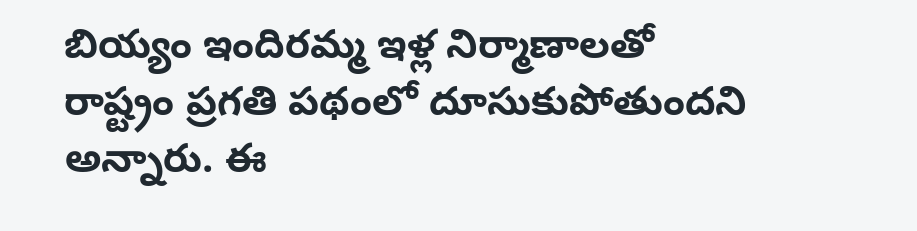బియ్యం ఇందిరమ్మ ఇళ్ల నిర్మాణాలతో రాష్ట్రం ప్రగతి పథంలో దూసుకుపోతుందని అన్నారు. ఈ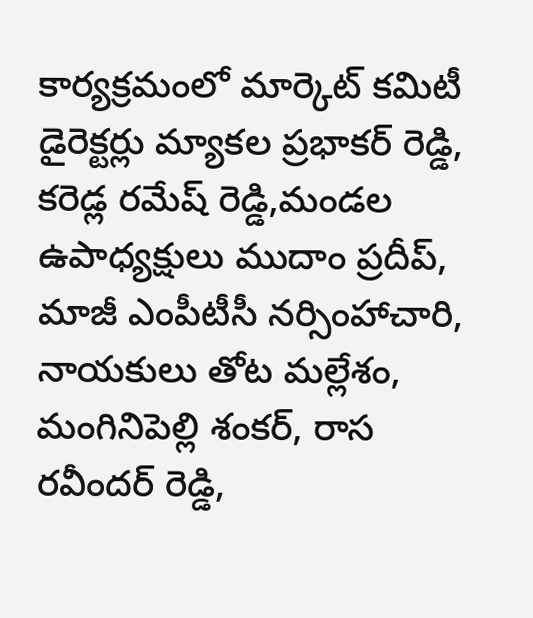కార్యక్రమంలో మార్కెట్ కమిటీ డైరెక్టర్లు మ్యాకల ప్రభాకర్ రెడ్డి, కరెడ్ల రమేష్ రెడ్డి,మండల ఉపాధ్యక్షులు ముదాం ప్రదీప్, మాజీ ఎంపీటీసీ నర్సింహాచారి, నాయకులు తోట మల్లేశం, మంగినిపెల్లి శంకర్, రాస రవీందర్ రెడ్డి,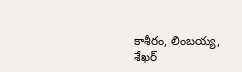కాశీరం, లింబయ్య, శేఖర్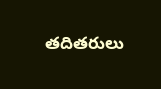తదితరులు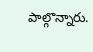పాల్గొన్నారు.